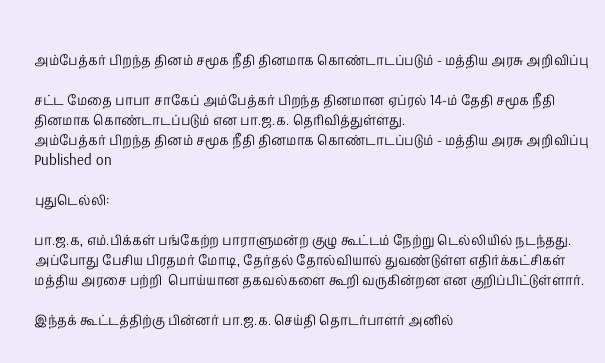அம்பேத்கர் பிறந்த தினம் சமூக நீதி தினமாக கொண்டாடப்படும் - மத்திய அரசு அறிவிப்பு

சட்ட மேதை பாபா சாகேப் அம்பேத்கர் பிறந்த தினமான ஏப்ரல் 14-ம் தேதி சமூக நீதி தினமாக கொண்டாடப்படும் என பா.ஜ.க. தெரிவித்துள்ளது.
அம்பேத்கர் பிறந்த தினம் சமூக நீதி தினமாக கொண்டாடப்படும் - மத்திய அரசு அறிவிப்பு
Published on

புதுடெல்லி:

பா.ஜ.க, எம்.பிக்கள் பங்கேற்ற பாராளுமன்ற குழு கூட்டம் நேற்று டெல்லியில் நடந்தது. அப்போது பேசிய பிரதமர் மோடி, தேர்தல் தோல்வியால் துவண்டுள்ள எதிர்க்கட்சிகள் மத்திய அரசை பற்றி  பொய்யான தகவல்களை கூறி வருகின்றன என குறிப்பிட்டுள்ளார்.

இந்தக் கூட்டத்திற்கு பின்னர் பா.ஜ.க. செய்தி தொடர்பாளர் அனில்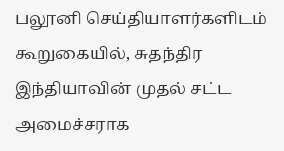பலூனி செய்தியாளர்களிடம் கூறுகையில், சுதந்திர இந்தியாவின் முதல் சட்ட அமைச்சராக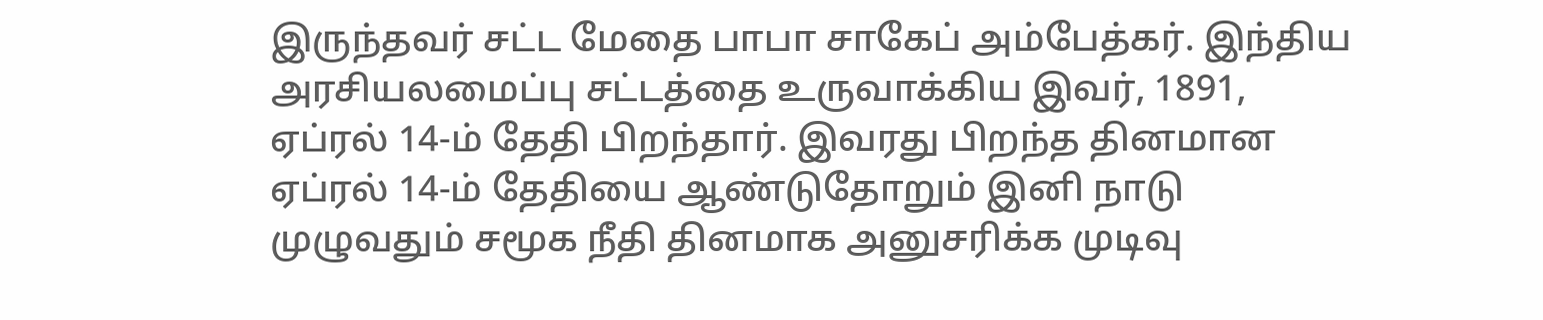இருந்தவர் சட்ட மேதை பாபா சாகேப் அம்பேத்கர். இந்திய அரசியலமைப்பு சட்டத்தை உருவாக்கிய இவர், 1891, ஏப்ரல் 14-ம் தேதி பிறந்தார். இவரது பிறந்த தினமான ஏப்ரல் 14-ம் தேதியை ஆண்டுதோறும் இனி நாடு முழுவதும் சமூக நீதி தினமாக அனுசரிக்க முடிவு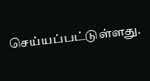செய்யப்பட்டுள்ளது.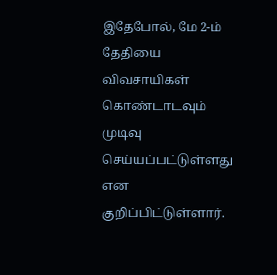இதேபோல், மே 2-ம் தேதியை விவசாயிகள் கொண்டாடவும் முடிவு செய்யப்பட்டுள்ளது என குறிப்பிட்டுள்ளார்.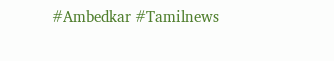#Ambedkar #Tamilnews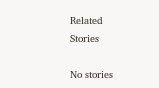Related Stories

No stories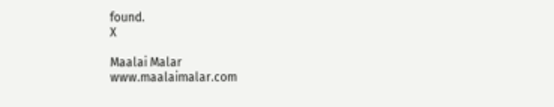found.
X

Maalai Malar
www.maalaimalar.com